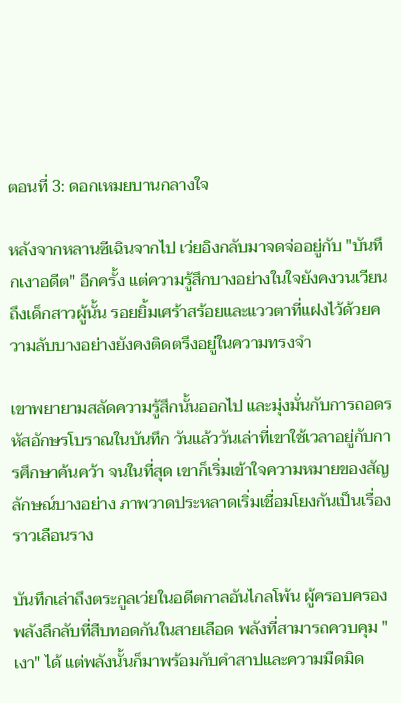ตอนที่ 3: ดอกเหมยบานกลางใจ

หลังจากหลานซีเฉินจากไป เว่ยอิงกลับมาจดจ่ออยู่กับ "บันทึกเงาอดีต" อีกครั้ง แต่ความรู้สึกบางอย่างในใจยังคงวนเวียนถึงเด็กสาวผู้นั้น รอยยิ้มเศร้าสร้อยและแววตาที่แฝงไว้ด้วยความลับบางอย่างยังคงติดตรึงอยู่ในความทรงจำ

เขาพยายามสลัดความรู้สึกนั้นออกไป และมุ่งมั่นกับการถอดรหัสอักษรโบราณในบันทึก วันแล้ววันเล่าที่เขาใช้เวลาอยู่กับการศึกษาค้นคว้า จนในที่สุด เขาก็เริ่มเข้าใจความหมายของสัญลักษณ์บางอย่าง ภาพวาดประหลาดเริ่มเชื่อมโยงกันเป็นเรื่องราวเลือนราง

บันทึกเล่าถึงตระกูลเว่ยในอดีตกาลอันไกลโพ้น ผู้ครอบครองพลังลึกลับที่สืบทอดกันในสายเลือด พลังที่สามารถควบคุม "เงา" ได้ แต่พลังนั้นก็มาพร้อมกับคำสาปและความมืดมิด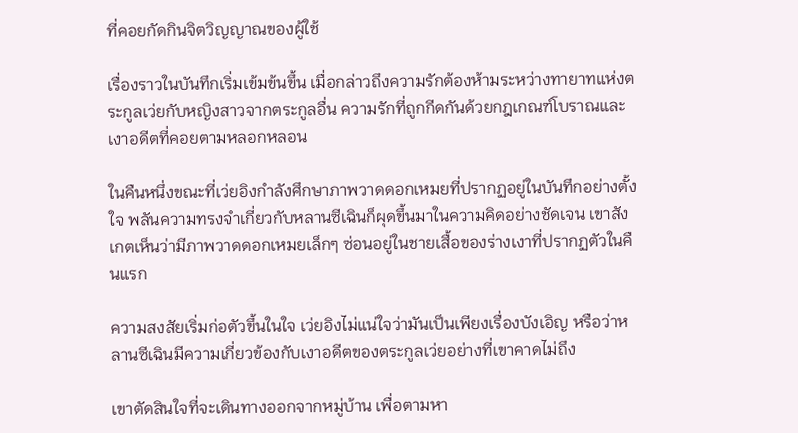ที่คอยกัดกินจิตวิญญาณของผู้ใช้

เรื่องราวในบันทึกเริ่มเข้มข้นขึ้น เมื่อกล่าวถึงความรักต้องห้ามระหว่างทายาทแห่งตระกูลเว่ยกับหญิงสาวจากตระกูลอื่น ความรักที่ถูกกีดกันด้วยกฎเกณฑ์โบราณและเงาอดีตที่คอยตามหลอกหลอน

ในคืนหนึ่งขณะที่เว่ยอิงกำลังศึกษาภาพวาดดอกเหมยที่ปรากฏอยู่ในบันทึกอย่างตั้งใจ พลันความทรงจำเกี่ยวกับหลานซีเฉินก็ผุดขึ้นมาในความคิดอย่างชัดเจน เขาสังเกตเห็นว่ามีภาพวาดดอกเหมยเล็กๆ ซ่อนอยู่ในชายเสื้อของร่างเงาที่ปรากฏตัวในคืนแรก

ความสงสัยเริ่มก่อตัวขึ้นในใจ เว่ยอิงไม่แน่ใจว่ามันเป็นเพียงเรื่องบังเอิญ หรือว่าหลานซีเฉินมีความเกี่ยวข้องกับเงาอดีตของตระกูลเว่ยอย่างที่เขาคาดไม่ถึง

เขาตัดสินใจที่จะเดินทางออกจากหมู่บ้าน เพื่อตามหา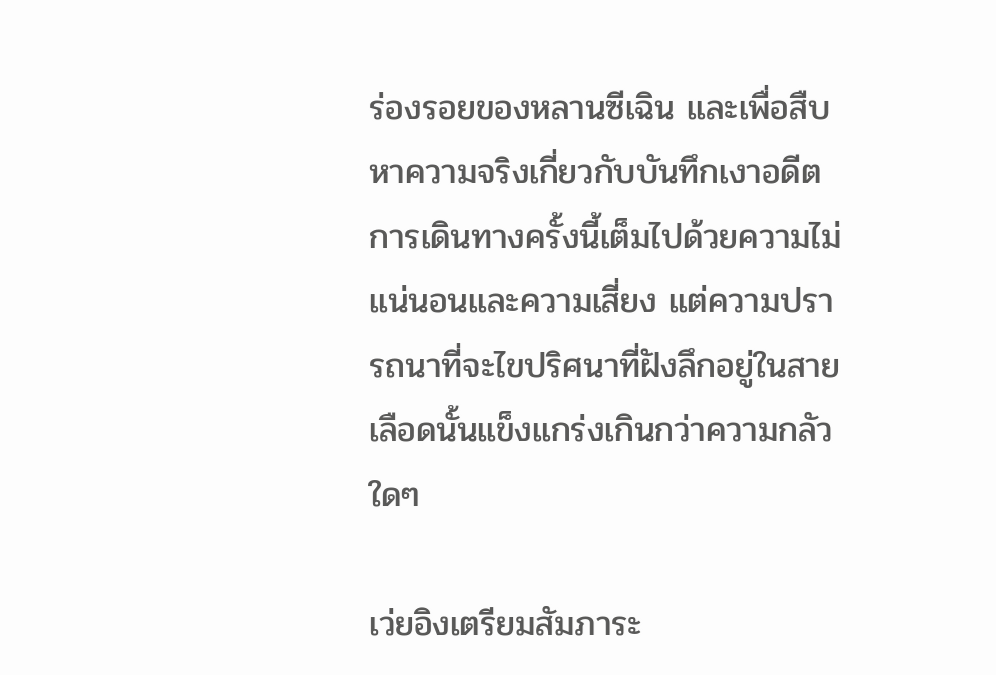ร่องรอยของหลานซีเฉิน และเพื่อสืบหาความจริงเกี่ยวกับบันทึกเงาอดีต การเดินทางครั้งนี้เต็มไปด้วยความไม่แน่นอนและความเสี่ยง แต่ความปรารถนาที่จะไขปริศนาที่ฝังลึกอยู่ในสายเลือดนั้นแข็งแกร่งเกินกว่าความกลัวใดๆ

เว่ยอิงเตรียมสัมภาระ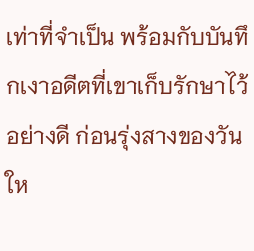เท่าที่จำเป็น พร้อมกับบันทึกเงาอดีตที่เขาเก็บรักษาไว้อย่างดี ก่อนรุ่งสางของวันให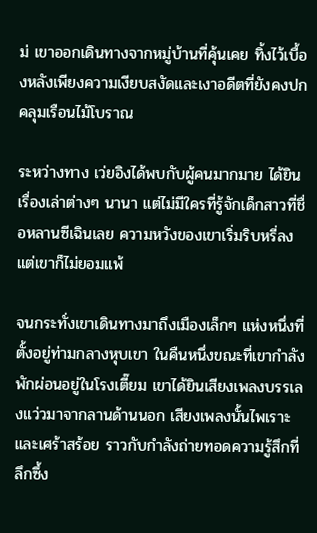ม่ เขาออกเดินทางจากหมู่บ้านที่คุ้นเคย ทิ้งไว้เบื้องหลังเพียงความเงียบสงัดและเงาอดีตที่ยังคงปกคลุมเรือนไม้โบราณ

ระหว่างทาง เว่ยอิงได้พบกับผู้คนมากมาย ได้ยินเรื่องเล่าต่างๆ นานา แต่ไม่มีใครที่รู้จักเด็กสาวที่ชื่อหลานซีเฉินเลย ความหวังของเขาเริ่มริบหรี่ลง แต่เขาก็ไม่ยอมแพ้

จนกระทั่งเขาเดินทางมาถึงเมืองเล็กๆ แห่งหนึ่งที่ตั้งอยู่ท่ามกลางหุบเขา ในคืนหนึ่งขณะที่เขากำลังพักผ่อนอยู่ในโรงเตี๊ยม เขาได้ยินเสียงเพลงบรรเลงแว่วมาจากลานด้านนอก เสียงเพลงนั้นไพเราะและเศร้าสร้อย ราวกับกำลังถ่ายทอดความรู้สึกที่ลึกซึ้ง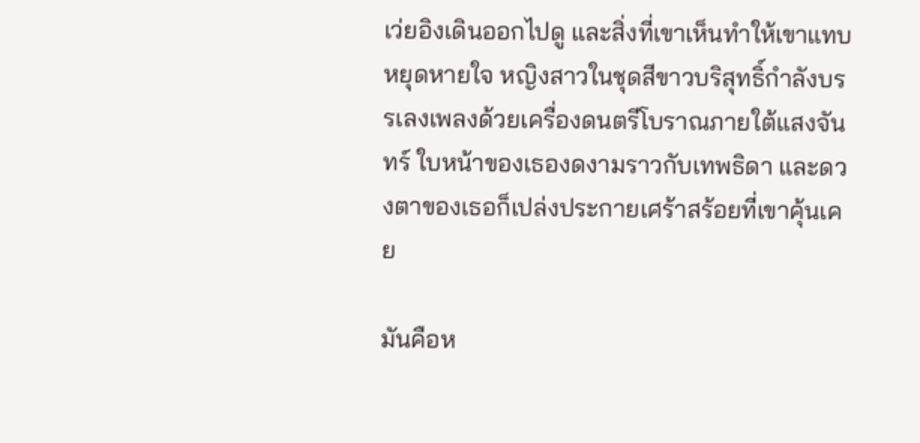เว่ยอิงเดินออกไปดู และสิ่งที่เขาเห็นทำให้เขาแทบหยุดหายใจ หญิงสาวในชุดสีขาวบริสุทธิ์กำลังบรรเลงเพลงด้วยเครื่องดนตรีโบราณภายใต้แสงจันทร์ ใบหน้าของเธองดงามราวกับเทพธิดา และดวงตาของเธอก็เปล่งประกายเศร้าสร้อยที่เขาคุ้นเคย

มันคือห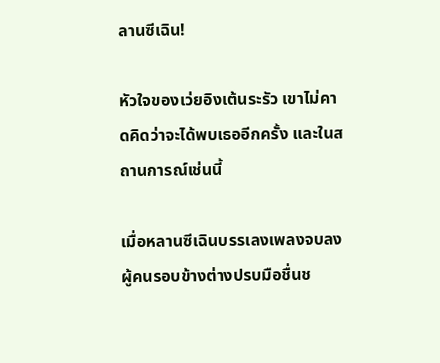ลานซีเฉิน!

หัวใจของเว่ยอิงเต้นระรัว เขาไม่คาดคิดว่าจะได้พบเธออีกครั้ง และในสถานการณ์เช่นนี้

เมื่อหลานซีเฉินบรรเลงเพลงจบลง ผู้คนรอบข้างต่างปรบมือชื่นช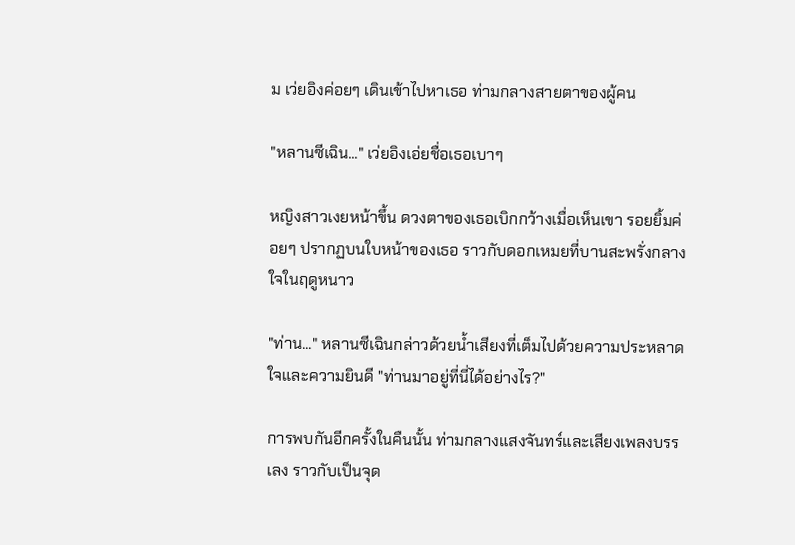ม เว่ยอิงค่อยๆ เดินเข้าไปหาเธอ ท่ามกลางสายตาของผู้คน

"หลานซีเฉิน..." เว่ยอิงเอ่ยชื่อเธอเบาๆ

หญิงสาวเงยหน้าขึ้น ดวงตาของเธอเบิกกว้างเมื่อเห็นเขา รอยยิ้มค่อยๆ ปรากฏบนใบหน้าของเธอ ราวกับดอกเหมยที่บานสะพรั่งกลางใจในฤดูหนาว

"ท่าน..." หลานซีเฉินกล่าวด้วยน้ำเสียงที่เต็มไปด้วยความประหลาดใจและความยินดี "ท่านมาอยู่ที่นี่ได้อย่างไร?"

การพบกันอีกครั้งในคืนนั้น ท่ามกลางแสงจันทร์และเสียงเพลงบรรเลง ราวกับเป็นจุด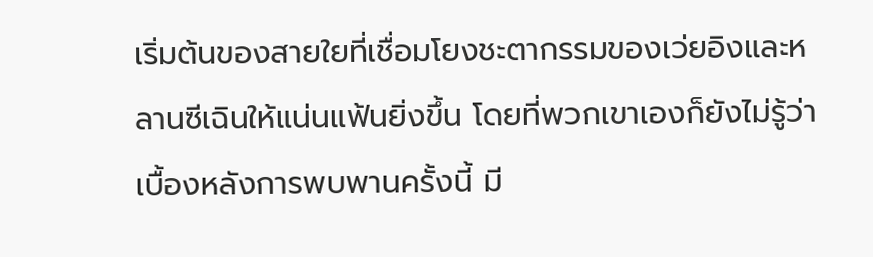เริ่มต้นของสายใยที่เชื่อมโยงชะตากรรมของเว่ยอิงและหลานซีเฉินให้แน่นแฟ้นยิ่งขึ้น โดยที่พวกเขาเองก็ยังไม่รู้ว่าเบื้องหลังการพบพานครั้งนี้ มี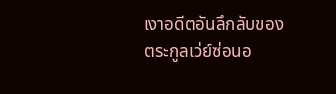เงาอดีตอันลึกลับของตระกูลเว่ย์ซ่อนอ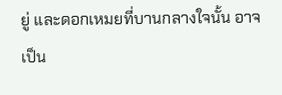ยู่ และดอกเหมยที่บานกลางใจนั้น อาจเป็น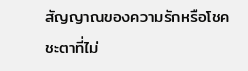สัญญาณของความรักหรือโชคชะตาที่ไม่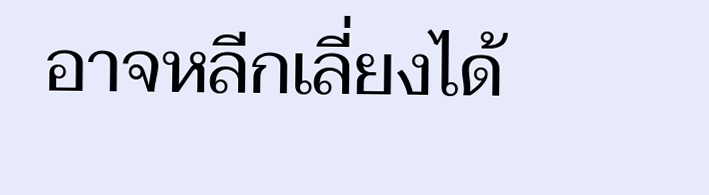อาจหลีกเลี่ยงได้